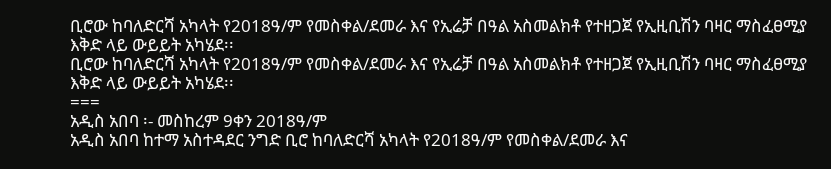ቢሮው ከባለድርሻ አካላት የ2018ዓ/ም የመስቀል/ደመራ እና የኢሬቻ በዓል አስመልክቶ የተዘጋጀ የኢዚቢሽን ባዛር ማስፈፀሚያ እቅድ ላይ ውይይት አካሄደ፡፡
ቢሮው ከባለድርሻ አካላት የ2018ዓ/ም የመስቀል/ደመራ እና የኢሬቻ በዓል አስመልክቶ የተዘጋጀ የኢዚቢሽን ባዛር ማስፈፀሚያ እቅድ ላይ ውይይት አካሄደ፡፡
===
አዲስ አበባ ፡- መስከረም 9ቀን 2018ዓ/ም
አዲስ አበባ ከተማ አስተዳደር ንግድ ቢሮ ከባለድርሻ አካላት የ2018ዓ/ም የመስቀል/ደመራ እና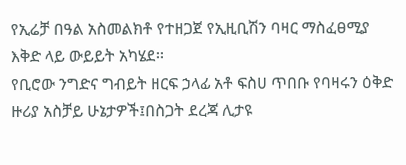የኢሬቻ በዓል አስመልክቶ የተዘጋጀ የኢዚቢሽን ባዛር ማስፈፀሚያ እቅድ ላይ ውይይት አካሄደ፡፡
የቢሮው ንግድና ግብይት ዘርፍ ኃላፊ አቶ ፍስሀ ጥበቡ የባዛሩን ዕቅድ ዙሪያ አስቻይ ሁኔታዎች፤በስጋት ደረጃ ሊታዩ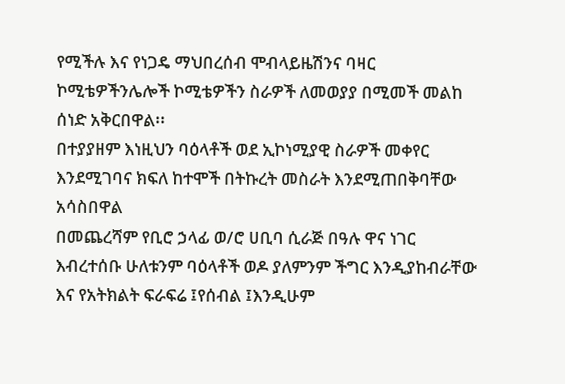የሚችሉ እና የነጋዴ ማህበረሰብ ሞብላይዜሽንና ባዛር ኮሚቴዎችንሌሎች ኮሚቴዎችን ስራዎች ለመወያያ በሚመች መልከ ሰነድ አቅርበዋል፡፡
በተያያዘም እነዚህን ባዕላቶች ወደ ኢኮነሚያዊ ስራዎች መቀየር እንደሚገባና ክፍለ ከተሞች በትኩረት መስራት እንደሚጠበቅባቸው አሳስበዋል
በመጨረሻም የቢሮ ኃላፊ ወ/ሮ ሀቢባ ሲራጅ በዓሉ ዋና ነገር እብረተሰቡ ሁለቱንም ባዕላቶች ወዶ ያለምንም ችግር እንዲያከብራቸው እና የአትክልት ፍራፍሬ ፤የሰብል ፤እንዲሁም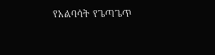የአልባሳት የጌጣጌጥ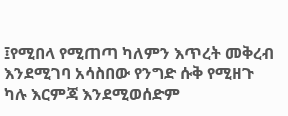፤የሚበላ የሚጠጣ ካለምን እጥረት መቅረብ እንደሚገባ አሳስበው የንግድ ሱቅ የሚዘጉ ካሉ እርምጃ እንደሚወሰድም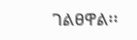ገልፀዋል፡፡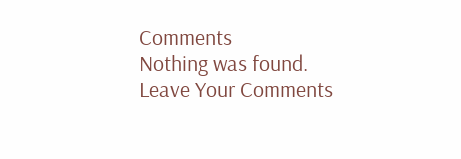Comments
Nothing was found.
Leave Your Comments